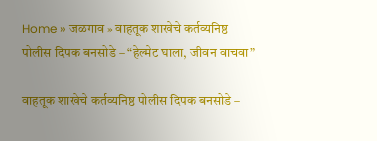Home » जळगाव » वाहतूक शाखेचे कर्तव्यनिष्ठ पोलीस दिपक बनसोडे – “हेल्मेट घाला, जीवन वाचवा”

वाहतूक शाखेचे कर्तव्यनिष्ठ पोलीस दिपक बनसोडे –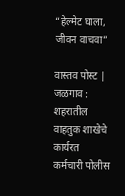“हेल्मेट घाला, जीवन वाचवा”

वास्तव पोस्ट | जळगाव : शहरातील वाहतुक शाखेचे कार्यरत कर्मचारी पोलीस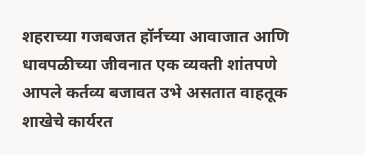शहराच्या गजबजत हॉर्नच्या आवाजात आणि धावपळीच्या जीवनात एक व्यक्ती शांतपणे आपले कर्तव्य बजावत उभे असतात वाहतूक शाखेचे कार्यरत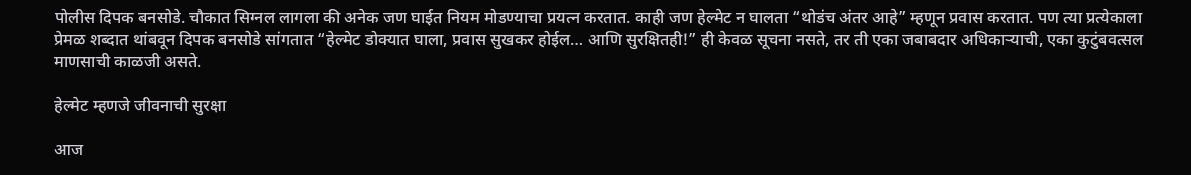पोलीस दिपक बनसोडे. चौकात सिग्नल लागला की अनेक जण घाईत नियम मोडण्याचा प्रयत्न करतात. काही जण हेल्मेट न घालता “थोडंच अंतर आहे” म्हणून प्रवास करतात. पण त्या प्रत्येकाला प्रेमळ शब्दात थांबवून दिपक बनसोडे सांगतात “हेल्मेट डोक्यात घाला, प्रवास सुखकर होईल… आणि सुरक्षितही!” ही केवळ सूचना नसते, तर ती एका जबाबदार अधिकाऱ्याची, एका कुटुंबवत्सल माणसाची काळजी असते.

हेल्मेट म्हणजे जीवनाची सुरक्षा

आज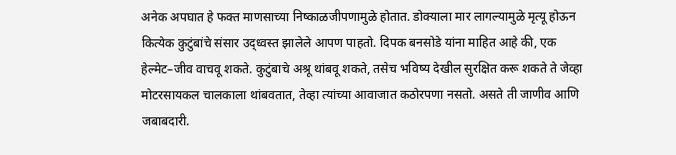अनेक अपघात हे फक्त माणसाच्या निष्काळजीपणामुळे होतात. डोक्याला मार लागल्यामुळे मृत्यू होऊन कित्येक कुटुंबांचे संसार उद्ध्वस्त झालेले आपण पाहतो. दिपक बनसोडे यांना माहित आहे की, एक हेल्मेट–जीव वाचवू शकते. कुटुंबाचे अश्रू थांबवू शकते, तसेच भविष्य देखील सुरक्षित करू शकते ते जेव्हा मोटरसायकल चालकाला थांबवतात, तेव्हा त्यांच्या आवाजात कठोरपणा नसतो. असते ती जाणीव आणि जबाबदारी.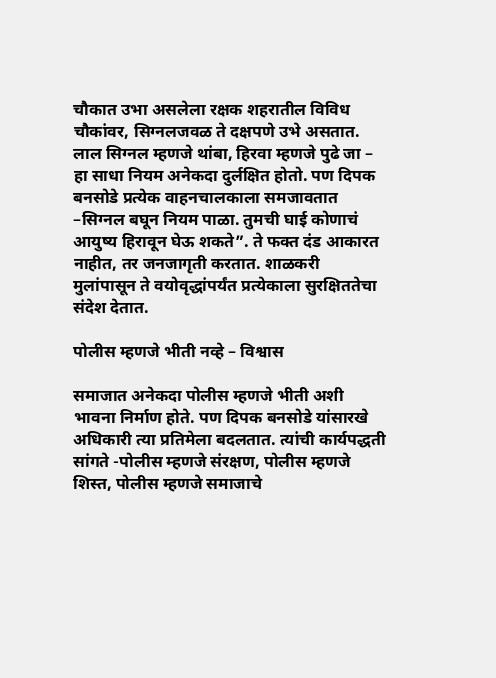चौकात उभा असलेला रक्षक शहरातील विविध चौकांवर, सिग्नलजवळ ते दक्षपणे उभे असतात. लाल सिग्नल म्हणजे थांबा, हिरवा म्हणजे पुढे जा – हा साधा नियम अनेकदा दुर्लक्षित होतो. पण दिपक बनसोडे प्रत्येक वाहनचालकाला समजावतात –सिग्नल बघून नियम पाळा. तुमची घाई कोणाचं आयुष्य हिरावून घेऊ शकते”. ते फक्त दंड आकारत नाहीत, तर जनजागृती करतात. शाळकरी मुलांपासून ते वयोवृद्धांपर्यंत प्रत्येकाला सुरक्षिततेचा संदेश देतात.

पोलीस म्हणजे भीती नव्हे – विश्वास

समाजात अनेकदा पोलीस म्हणजे भीती अशी भावना निर्माण होते. पण दिपक बनसोडे यांसारखे अधिकारी त्या प्रतिमेला बदलतात. त्यांची कार्यपद्धती सांगते -पोलीस म्हणजे संरक्षण, पोलीस म्हणजे शिस्त, पोलीस म्हणजे समाजाचे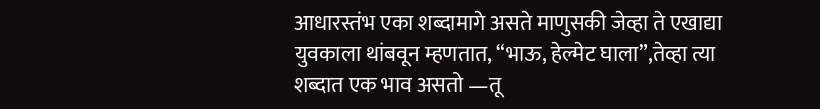आधारस्तंभ एका शब्दामागे असते माणुसकी जेव्हा ते एखाद्या युवकाला थांबवून म्हणतात, “भाऊ, हेल्मेट घाला”,तेव्हा त्या शब्दात एक भाव असतो —तू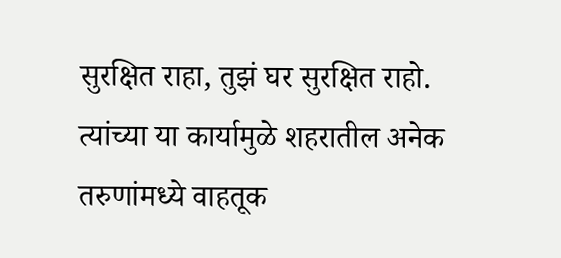सुरक्षित राहा, तुझं घर सुरक्षित राहो. त्यांच्या या कार्यामुळे शहरातील अनेक तरुणांमध्ये वाहतूक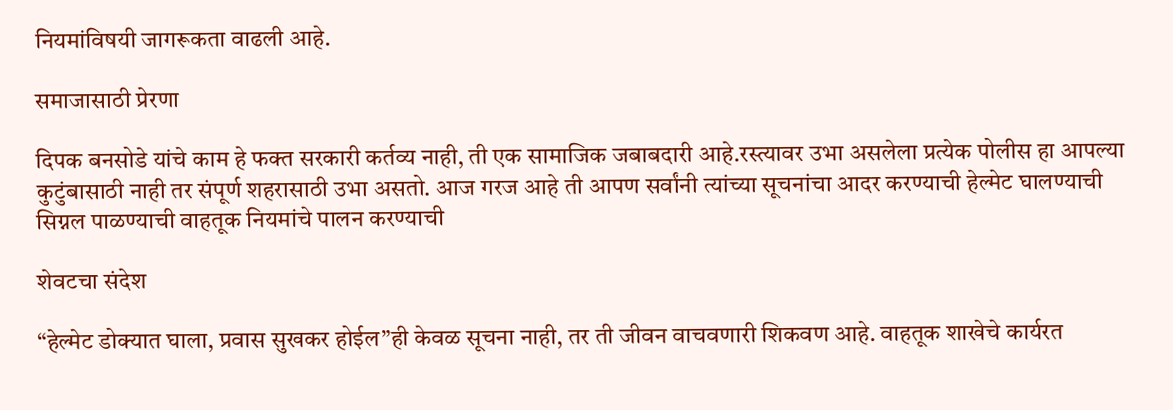नियमांविषयी जागरूकता वाढली आहे.

समाजासाठी प्रेरणा

दिपक बनसोडे यांचे काम हे फक्त सरकारी कर्तव्य नाही, ती एक सामाजिक जबाबदारी आहे.रस्त्यावर उभा असलेला प्रत्येक पोलीस हा आपल्या कुटुंबासाठी नाही तर संपूर्ण शहरासाठी उभा असतो. आज गरज आहे ती आपण सर्वांनी त्यांच्या सूचनांचा आदर करण्याची हेल्मेट घालण्याची सिग्नल पाळण्याची वाहतूक नियमांचे पालन करण्याची

शेवटचा संदेश

“हेल्मेट डोक्यात घाला, प्रवास सुखकर होईल”ही केवळ सूचना नाही, तर ती जीवन वाचवणारी शिकवण आहे. वाहतूक शाखेचे कार्यरत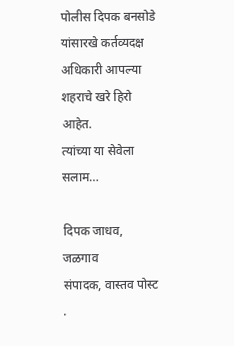पोलीस दिपक बनसोडे यांसारखे कर्तव्यदक्ष अधिकारी आपल्या शहराचे खरे हिरो आहेत.
त्यांच्या या सेवेला सलाम…

दिपक जाधव, जळगाव
संपादक, वास्तव पोस्ट .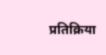प्रतिक्रिया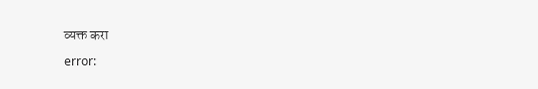व्यक्त करा

error: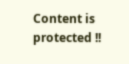Content is protected !!